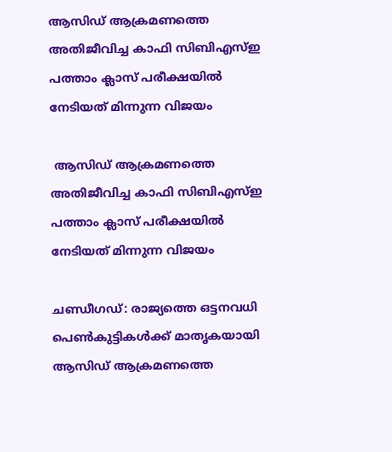ആസിഡ് ആക്രമണത്തെ അതിജീവിച്ച കാഫി സിബിഎസ്ഇ പത്താം ക്ലാസ് പരീക്ഷയില്‍ നേടിയത് മിന്നുന്ന വിജയം

 ആസിഡ് ആക്രമണത്തെ അതിജീവിച്ച കാഫി സിബിഎസ്ഇ പത്താം ക്ലാസ് പരീക്ഷയില്‍ നേടിയത് മിന്നുന്ന വിജയം

ചണ്ഡീഗഡ്: രാജ്യത്തെ ഒട്ടനവധി പെണ്‍കുട്ടികള്‍ക്ക് മാതൃകയായി ആസിഡ് ആക്രമണത്തെ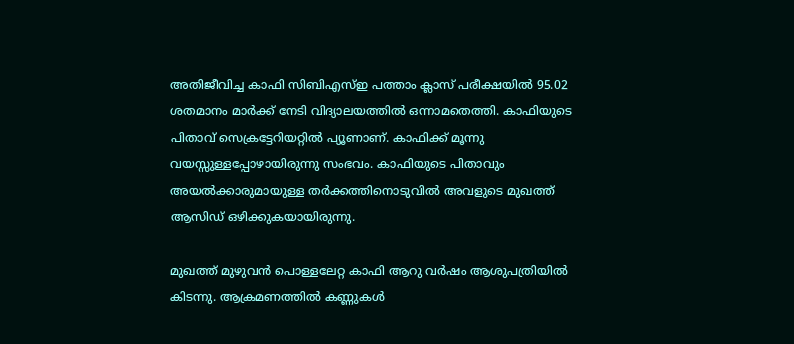അതിജീവിച്ച കാഫി സിബിഎസ്ഇ പത്താം ക്ലാസ് പരീക്ഷയില്‍ 95.02 ശതമാനം മാര്‍ക്ക് നേടി വിദ്യാലയത്തില്‍ ഒന്നാമതെത്തി. കാഫിയുടെ പിതാവ് സെക്രട്ടേറിയറ്റില്‍ പ്യൂണാണ്. കാഫിക്ക് മൂന്നു വയസ്സുള്ളപ്പോഴായിരുന്നു സംഭവം. കാഫിയുടെ പിതാവും അയല്‍ക്കാരുമായുള്ള തര്‍ക്കത്തിനൊടുവില്‍ അവളുടെ മുഖത്ത്
ആസിഡ് ഒഴിക്കുകയായിരുന്നു.

മുഖത്ത് മുഴുവന്‍ പൊള്ളലേറ്റ കാഫി ആറു വര്‍ഷം ആശുപത്രിയില്‍ കിടന്നു. ആക്രമണത്തില്‍ കണ്ണുകള്‍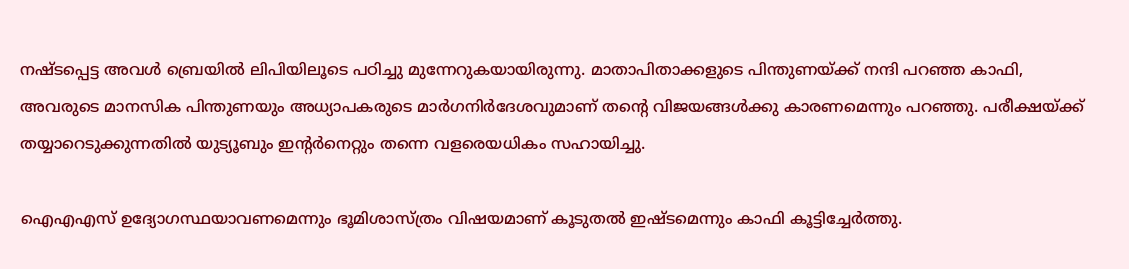നഷ്ടപ്പെട്ട അവള്‍ ബ്രെയില്‍ ലിപിയിലൂടെ പഠിച്ചു മുന്നേറുകയായിരുന്നു. മാതാപിതാക്കളുടെ പിന്തുണയ്ക്ക് നന്ദി പറഞ്ഞ കാഫി, അവരുടെ മാനസിക പിന്തുണയും അധ്യാപകരുടെ മാര്‍ഗനിര്‍ദേശവുമാണ് തന്റെ വിജയങ്ങള്‍ക്കു കാരണമെന്നും പറഞ്ഞു. പരീക്ഷയ്ക്ക് തയ്യാറെടുക്കുന്നതില്‍ യുട്യൂബും ഇന്റര്‍നെറ്റും തന്നെ വളരെയധികം സഹായിച്ചു.

ഐഎഎസ് ഉദ്യോഗസ്ഥയാവണമെന്നും ഭൂമിശാസ്ത്രം വിഷയമാണ് കൂടുതല്‍ ഇഷ്ടമെന്നും കാഫി കൂട്ടിച്ചേര്‍ത്തു.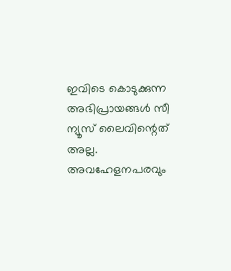ഇവിടെ കൊടുക്കുന്ന അഭിപ്രായങ്ങള്‍ സീ ന്യൂസ് ലൈവിന്റെത് അല്ല. അവഹേളനപരവും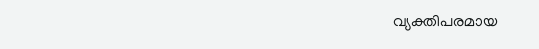വ്യക്തിപരമായ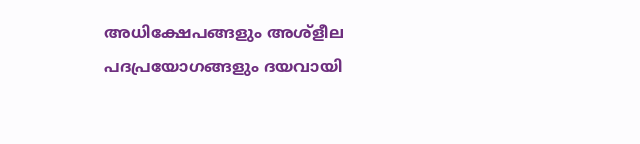അധിക്ഷേപങ്ങളും അശ്‌ളീല പദപ്രയോഗങ്ങളും ദയവായി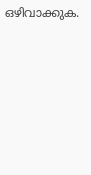ഒഴിവാക്കുക.